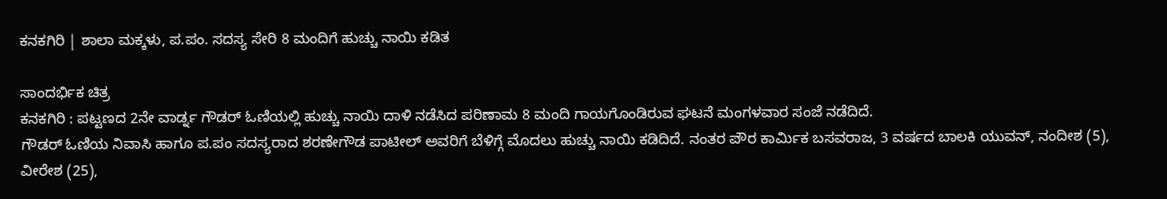ಕನಕಗಿರಿ | ಶಾಲಾ ಮಕ್ಕಳು, ಪ.ಪಂ. ಸದಸ್ಯ ಸೇರಿ 8 ಮಂದಿಗೆ ಹುಚ್ಚು ನಾಯಿ ಕಡಿತ

ಸಾಂದರ್ಭಿಕ ಚಿತ್ರ
ಕನಕಗಿರಿ : ಪಟ್ಟಣದ 2ನೇ ವಾರ್ಡ್ನ ಗೌಡರ್ ಓಣಿಯಲ್ಲಿ ಹುಚ್ಚು ನಾಯಿ ದಾಳಿ ನಡೆಸಿದ ಪರಿಣಾಮ 8 ಮಂದಿ ಗಾಯಗೊಂಡಿರುವ ಘಟನೆ ಮಂಗಳವಾರ ಸಂಜೆ ನಡೆದಿದೆ.
ಗೌಡರ್ ಓಣಿಯ ನಿವಾಸಿ ಹಾಗೂ ಪ.ಪಂ ಸದಸ್ಯರಾದ ಶರಣೇಗೌಡ ಪಾಟೀಲ್ ಅವರಿಗೆ ಬೆಳಿಗ್ಗೆ ಮೊದಲು ಹುಚ್ಚು ನಾಯಿ ಕಡಿದಿದೆ. ನಂತರ ಪೌರ ಕಾರ್ಮಿಕ ಬಸವರಾಜ, 3 ವರ್ಷದ ಬಾಲಕಿ ಯುವನ್, ನಂದೀಶ (5), ವೀರೇಶ (25),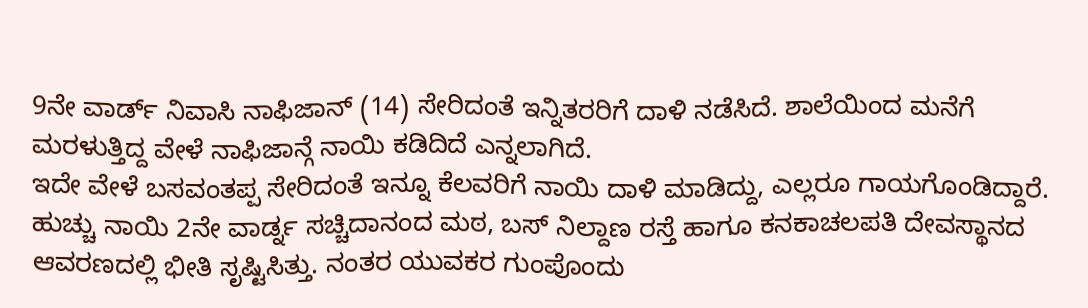9ನೇ ವಾರ್ಡ್ ನಿವಾಸಿ ನಾಫಿಜಾನ್ (14) ಸೇರಿದಂತೆ ಇನ್ನಿತರರಿಗೆ ದಾಳಿ ನಡೆಸಿದೆ. ಶಾಲೆಯಿಂದ ಮನೆಗೆ ಮರಳುತ್ತಿದ್ದ ವೇಳೆ ನಾಫಿಜಾನ್ಗೆ ನಾಯಿ ಕಡಿದಿದೆ ಎನ್ನಲಾಗಿದೆ.
ಇದೇ ವೇಳೆ ಬಸವಂತಪ್ಪ ಸೇರಿದಂತೆ ಇನ್ನೂ ಕೆಲವರಿಗೆ ನಾಯಿ ದಾಳಿ ಮಾಡಿದ್ದು, ಎಲ್ಲರೂ ಗಾಯಗೊಂಡಿದ್ದಾರೆ.
ಹುಚ್ಚು ನಾಯಿ 2ನೇ ವಾರ್ಡ್ನ ಸಚ್ಚಿದಾನಂದ ಮಠ, ಬಸ್ ನಿಲ್ದಾಣ ರಸ್ತೆ ಹಾಗೂ ಕನಕಾಚಲಪತಿ ದೇವಸ್ಥಾನದ ಆವರಣದಲ್ಲಿ ಭೀತಿ ಸೃಷ್ಟಿಸಿತ್ತು. ನಂತರ ಯುವಕರ ಗುಂಪೊಂದು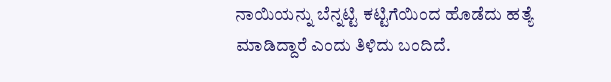ನಾಯಿಯನ್ನು ಬೆನ್ನಟ್ಟಿ ಕಟ್ಟಿಗೆಯಿಂದ ಹೊಡೆದು ಹತ್ಯೆ ಮಾಡಿದ್ದಾರೆ ಎಂದು ತಿಳಿದು ಬಂದಿದೆ.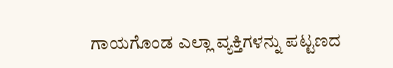ಗಾಯಗೊಂಡ ಎಲ್ಲಾ ವ್ಯಕ್ತಿಗಳನ್ನು ಪಟ್ಟಣದ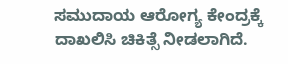ಸಮುದಾಯ ಆರೋಗ್ಯ ಕೇಂದ್ರಕ್ಕೆ ದಾಖಲಿಸಿ ಚಿಕಿತ್ಸೆ ನೀಡಲಾಗಿದೆ.